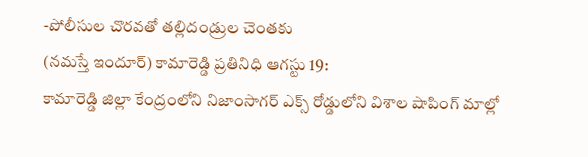-పోలీసుల చొరవతో తల్లిదండ్రుల చెంతకు
(నమస్తే ఇందూర్) కామారెడ్డి ప్రతినిధి ఆగస్టు 19:
కామారెడ్డి జిల్లా కేంద్రంలోని నిజాంసాగర్ ఎక్స్ రోడ్డులోని విశాల షాపింగ్ మాల్లో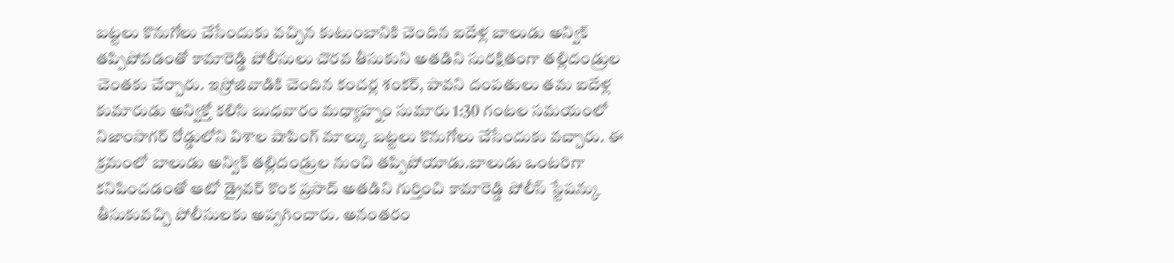బట్టలు కొనుగోలు చేసేందుకు వచ్చిన కుటుంబానికి చెందిన ఐదేళ్ల బాలుడు అన్విక్ తప్పిపోవడంతో కామారెడ్డి పోలీసులు చొరవ తీసుకుని అతడిని సురక్షితంగా తల్లిదండ్రుల చెంతకు చేర్చారు. ఇస్రోజివాడికి చెందిన కంచర్ల శంకర్, పావని దంపతులు తమ ఐదేళ్ల కుమారుడు అన్విక్తో కలిసి బుధవారం మధ్యాహ్నం సుమారు 1:30 గంటల సమయంలో నిజాంసాగర్ రోడ్డులోని విశాల షాపింగ్ మాల్కు బట్టలు కొనుగోలు చేసేందుకు వచ్చారు. ఈ క్రమంలో బాలుడు అన్విక్ తల్లిదండ్రుల నుంచి తప్పిపోయాడు.బాలుడు ఒంటరిగా కనిపించడంతో ఆటో డ్రైవర్ కొంక ప్రసాద్ అతడిని గుర్తించి కామారెడ్డి పోలీస్ స్టేషన్కు తీసుకువచ్చి పోలీసులకు అప్పగించారు. అనంతరం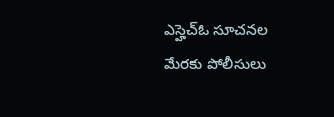ఎస్హెచ్ఓ సూచనల మేరకు పోలీసులు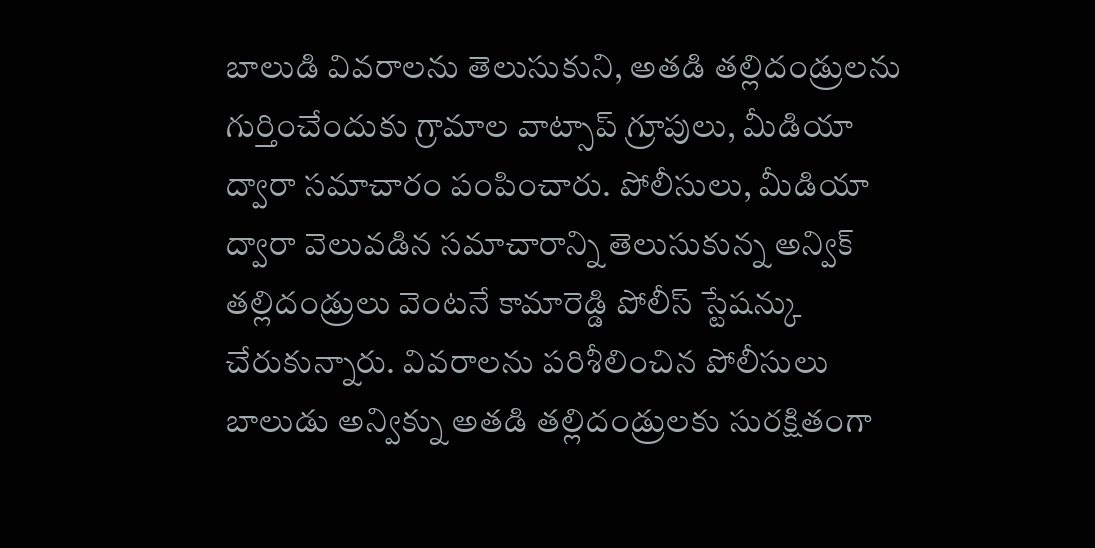బాలుడి వివరాలను తెలుసుకుని, అతడి తల్లిదండ్రులను గుర్తించేందుకు గ్రామాల వాట్సాప్ గ్రూపులు, మీడియా ద్వారా సమాచారం పంపించారు. పోలీసులు, మీడియా ద్వారా వెలువడిన సమాచారాన్ని తెలుసుకున్న అన్విక్ తల్లిదండ్రులు వెంటనే కామారెడ్డి పోలీస్ స్టేషన్కు చేరుకున్నారు. వివరాలను పరిశీలించిన పోలీసులు బాలుడు అన్విక్ను అతడి తల్లిదండ్రులకు సురక్షితంగా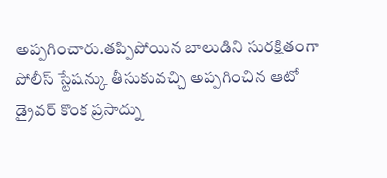అప్పగించారు.తప్పిపోయిన బాలుడిని సురక్షితంగా పోలీస్ స్టేషన్కు తీసుకువచ్చి అప్పగించిన ఆటో డ్రైవర్ కొంక ప్రసాద్ను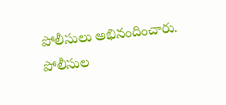పోలీసులు అభినందించారు. పోలీసుల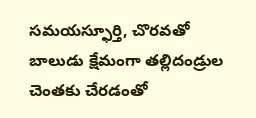సమయస్ఫూర్తి, చొరవతో బాలుడు క్షేమంగా తల్లిదండ్రుల చెంతకు చేరడంతో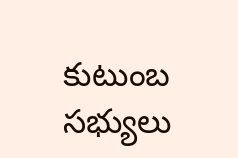కుటుంబ సభ్యులు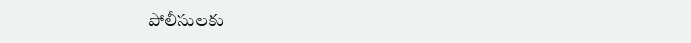పోలీసులకు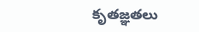కృతజ్ఞతలు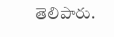తెలిపారు.